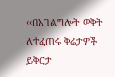‹‹በአገልግሎት ወቅት ለተፈጠሩ ቅሬታዎች ይቅርታ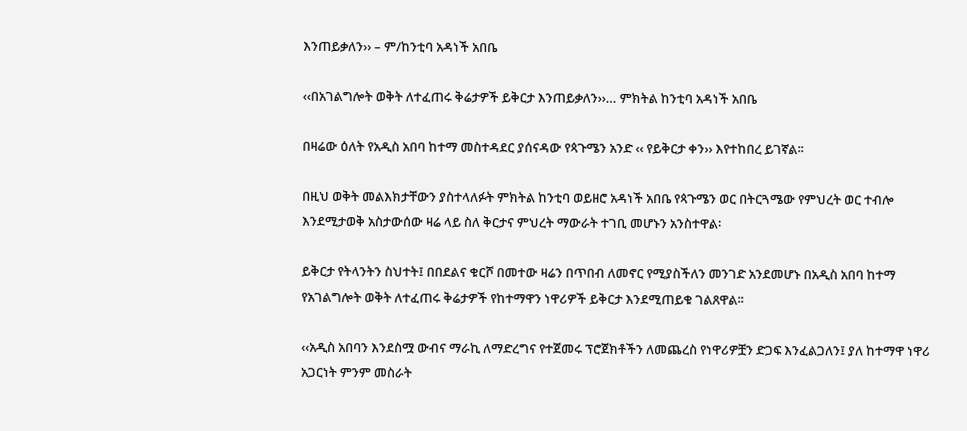እንጠይቃለን›› – ም/ከንቲባ አዳነች አበቤ

‹‹በአገልግሎት ወቅት ለተፈጠሩ ቅሬታዎች ይቅርታ እንጠይቃለን››… ምክትል ከንቲባ አዳነች አበቤ

በዛሬው ዕለት የአዲስ አበባ ከተማ መስተዳደር ያሰናዳው የጳጉሜን አንድ ‹‹ የይቅርታ ቀን›› እየተከበረ ይገኛል፡፡

በዚህ ወቅት መልእክታቸውን ያስተላለፉት ምክትል ከንቲባ ወይዘሮ አዳነች አበቤ የጳጉሜን ወር በትርጓሜው የምህረት ወር ተብሎ እንደሚታወቅ አስታውሰው ዛሬ ላይ ስለ ቅርታና ምህረት ማውራት ተገቢ መሆኑን አንስተዋል፡

ይቅርታ የትላንትን ስህተት፤ በበደልና ቁርሾ በመተው ዛሬን በጥበብ ለመኖር የሚያስችለን መንገድ አንደመሆኑ በአዲስ አበባ ከተማ የአገልግሎት ወቅት ለተፈጠሩ ቅሬታዎች የከተማዋን ነዋሪዎች ይቅርታ እንደሚጠይቁ ገልጸዋል፡፡

‹‹አዲስ አበባን እንደስሟ ውብና ማራኪ ለማድረግና የተጀመሩ ፕሮጀክቶችን ለመጨረስ የነዋሪዎቿን ድጋፍ እንፈልጋለን፤ ያለ ከተማዋ ነዋሪ አጋርነት ምንም መስራት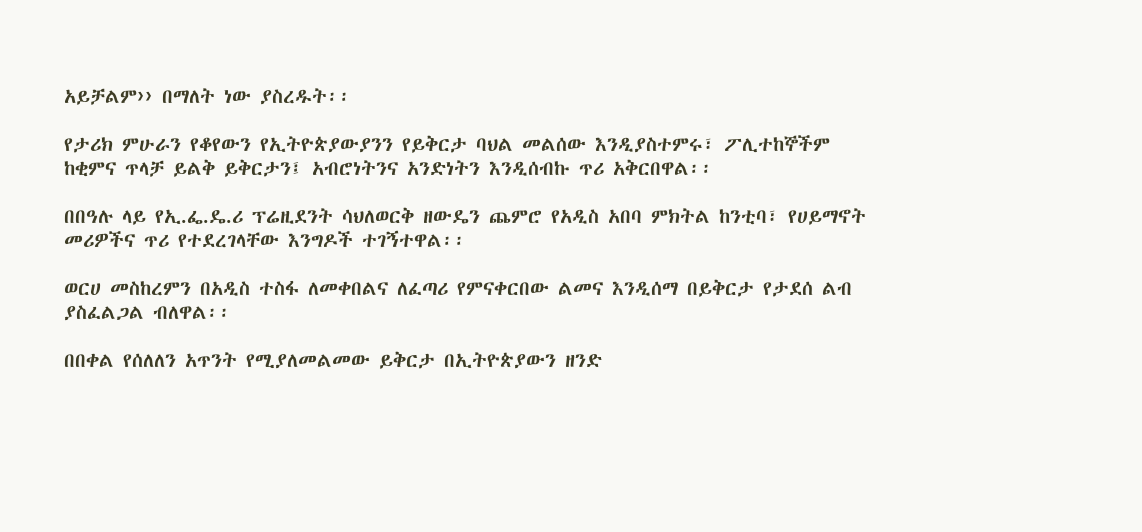አይቻልም›› በማለት ነው ያስረዱት፡፡

የታሪክ ምሁራን የቆየውን የኢትዮጵያውያንን የይቅርታ ባህል መልሰው እንዲያስተምሩ፣ ፖሊተከኞችም ከቂምና ጥላቻ ይልቅ ይቅርታን፤ አብሮነትንና አንድነትን እንዲሰብኩ ጥሪ አቅርበዋል፡፡

በበዓሉ ላይ የኢ.ፌ.ዴ.ሪ ፕሬዚደንት ሳህለወርቅ ዘውዴን ጨምሮ የአዲስ አበባ ምክትል ከንቲባ፣ የሀይማኖት መሪዎችና ጥሪ የተደረገላቸው እንግዶች ተገኝተዋል፡፡

ወርሀ መስከረምን በአዲስ ተስፋ ለመቀበልና ለፈጣሪ የምናቀርበው ልመና እንዲሰማ በይቅርታ የታደሰ ልብ ያስፈልጋል ብለዋል፡፡

በበቀል የሰለለን አጥንት የሚያለመልመው ይቅርታ በኢትዮጵያውን ዘንድ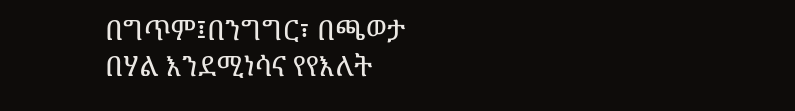በግጥም፤በንግግር፣ በጫወታ በሃል እንደሚነሳና የየእለት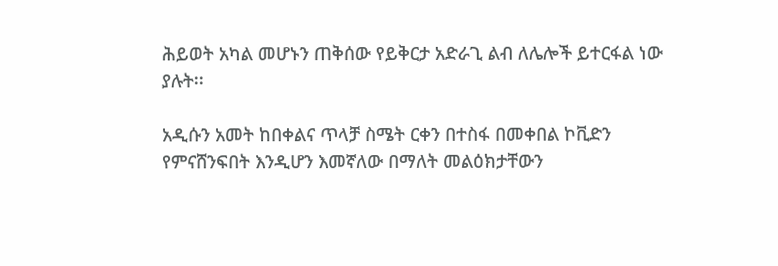ሕይወት አካል መሆኑን ጠቅሰው የይቅርታ አድራጊ ልብ ለሌሎች ይተርፋል ነው ያሉት፡፡

አዲሱን አመት ከበቀልና ጥላቻ ስሜት ርቀን በተስፋ በመቀበል ኮቪድን የምናሸንፍበት እንዲሆን እመኛለው በማለት መልዕክታቸውን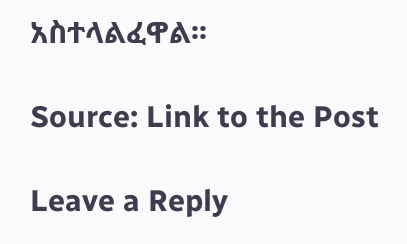አስተላልፈዋል፡፡

Source: Link to the Post

Leave a Reply